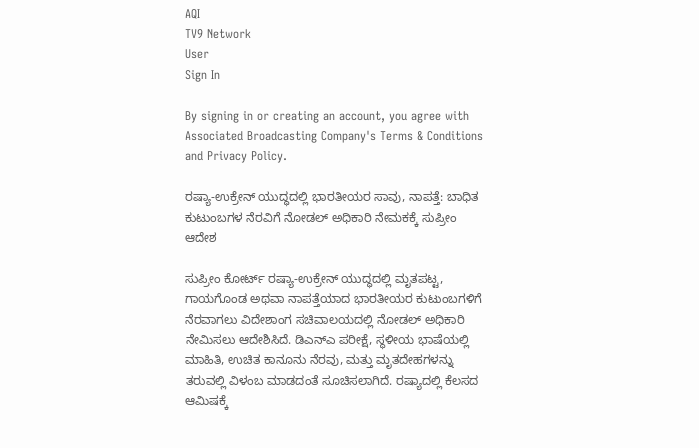AQI
TV9 Network
User
Sign In

By signing in or creating an account, you agree with Associated Broadcasting Company's Terms & Conditions and Privacy Policy.

ರಷ್ಯಾ-ಉಕ್ರೇನ್ ಯುದ್ಧದಲ್ಲಿ ಭಾರತೀಯರ ಸಾವು, ನಾಪತ್ತೆ: ಬಾಧಿತ ಕುಟುಂಬಗಳ ನೆರವಿಗೆ ನೋಡಲ್ ಅಧಿಕಾರಿ ನೇಮಕಕ್ಕೆ ಸುಪ್ರೀಂ ಆದೇಶ

ಸುಪ್ರೀಂ ಕೋರ್ಟ್ ರಷ್ಯಾ-ಉಕ್ರೇನ್ ಯುದ್ಧದಲ್ಲಿ ಮೃತಪಟ್ಟ, ಗಾಯಗೊಂಡ ಅಥವಾ ನಾಪತ್ತೆಯಾದ ಭಾರತೀಯರ ಕುಟುಂಬಗಳಿಗೆ ನೆರವಾಗಲು ವಿದೇಶಾಂಗ ಸಚಿವಾಲಯದಲ್ಲಿ ನೋಡಲ್ ಅಧಿಕಾರಿ ನೇಮಿಸಲು ಆದೇಶಿಸಿದೆ. ಡಿಎನ್‌ಎ ಪರೀಕ್ಷೆ, ಸ್ಥಳೀಯ ಭಾಷೆಯಲ್ಲಿ ಮಾಹಿತಿ, ಉಚಿತ ಕಾನೂನು ನೆರವು, ಮತ್ತು ಮೃತದೇಹಗಳನ್ನು ತರುವಲ್ಲಿ ವಿಳಂಬ ಮಾಡದಂತೆ ಸೂಚಿಸಲಾಗಿದೆ. ರಷ್ಯಾದಲ್ಲಿ ಕೆಲಸದ ಆಮಿಷಕ್ಕೆ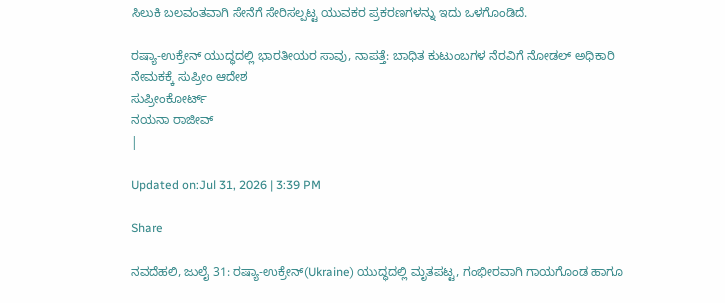ಸಿಲುಕಿ ಬಲವಂತವಾಗಿ ಸೇನೆಗೆ ಸೇರಿಸಲ್ಪಟ್ಟ ಯುವಕರ ಪ್ರಕರಣಗಳನ್ನು ಇದು ಒಳಗೊಂಡಿದೆ.

ರಷ್ಯಾ-ಉಕ್ರೇನ್ ಯುದ್ಧದಲ್ಲಿ ಭಾರತೀಯರ ಸಾವು, ನಾಪತ್ತೆ: ಬಾಧಿತ ಕುಟುಂಬಗಳ ನೆರವಿಗೆ ನೋಡಲ್ ಅಧಿಕಾರಿ ನೇಮಕಕ್ಕೆ ಸುಪ್ರೀಂ ಆದೇಶ
ಸುಪ್ರೀಂಕೋರ್ಟ್
ನಯನಾ ರಾಜೀವ್
|

Updated on:Jul 31, 2026 | 3:39 PM

Share

ನವದೆಹಲಿ, ಜುಲೈ 31: ರಷ್ಯಾ-ಉಕ್ರೇನ್(Ukraine) ಯುದ್ಧದಲ್ಲಿ ಮೃತಪಟ್ಟ, ಗಂಭೀರವಾಗಿ ಗಾಯಗೊಂಡ ಹಾಗೂ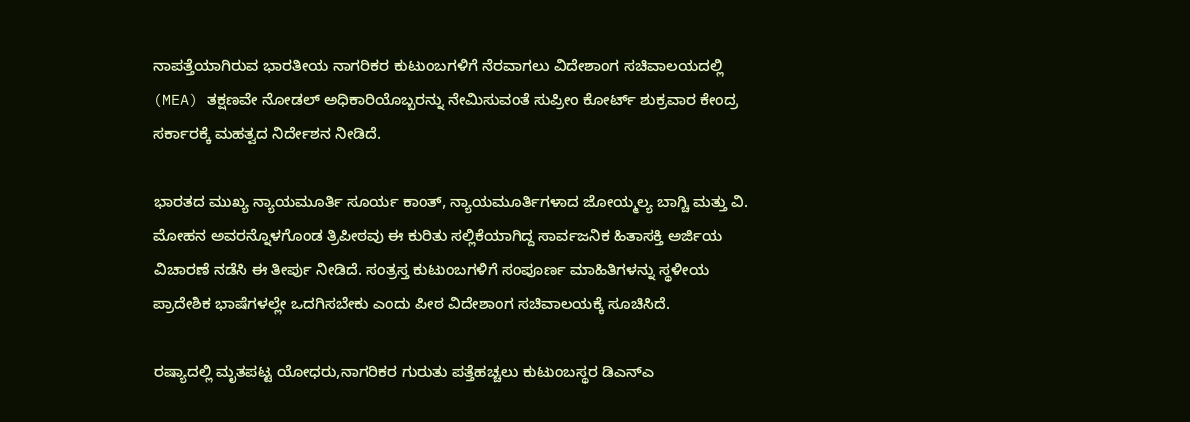ನಾಪತ್ತೆಯಾಗಿರುವ ಭಾರತೀಯ ನಾಗರಿಕರ ಕುಟುಂಬಗಳಿಗೆ ನೆರವಾಗಲು ವಿದೇಶಾಂಗ ಸಚಿವಾಲಯದಲ್ಲಿ (MEA) ತಕ್ಷಣವೇ ನೋಡಲ್ ಅಧಿಕಾರಿಯೊಬ್ಬರನ್ನು ನೇಮಿಸುವಂತೆ ಸುಪ್ರೀಂ ಕೋರ್ಟ್ ಶುಕ್ರವಾರ ಕೇಂದ್ರ ಸರ್ಕಾರಕ್ಕೆ ಮಹತ್ವದ ನಿರ್ದೇಶನ ನೀಡಿದೆ.

ಭಾರತದ ಮುಖ್ಯ ನ್ಯಾಯಮೂರ್ತಿ ಸೂರ್ಯ ಕಾಂತ್, ನ್ಯಾಯಮೂರ್ತಿಗಳಾದ ಜೋಯ್ಮಲ್ಯ ಬಾಗ್ಚಿ ಮತ್ತು ವಿ. ಮೋಹನ ಅವರನ್ನೊಳಗೊಂಡ ತ್ರಿಪೀಠವು ಈ ಕುರಿತು ಸಲ್ಲಿಕೆಯಾಗಿದ್ದ ಸಾರ್ವಜನಿಕ ಹಿತಾಸಕ್ತಿ ಅರ್ಜಿಯ ವಿಚಾರಣೆ ನಡೆಸಿ ಈ ತೀರ್ಪು ನೀಡಿದೆ. ಸಂತ್ರಸ್ತ ಕುಟುಂಬಗಳಿಗೆ ಸಂಪೂರ್ಣ ಮಾಹಿತಿಗಳನ್ನು ಸ್ಥಳೀಯ ಪ್ರಾದೇಶಿಕ ಭಾಷೆಗಳಲ್ಲೇ ಒದಗಿಸಬೇಕು ಎಂದು ಪೀಠ ವಿದೇಶಾಂಗ ಸಚಿವಾಲಯಕ್ಕೆ ಸೂಚಿಸಿದೆ.

ರಷ್ಯಾದಲ್ಲಿ ಮೃತಪಟ್ಟ ಯೋಧರು,ನಾಗರಿಕರ ಗುರುತು ಪತ್ತೆಹಚ್ಚಲು ಕುಟುಂಬಸ್ಥರ ಡಿಎನ್‌ಎ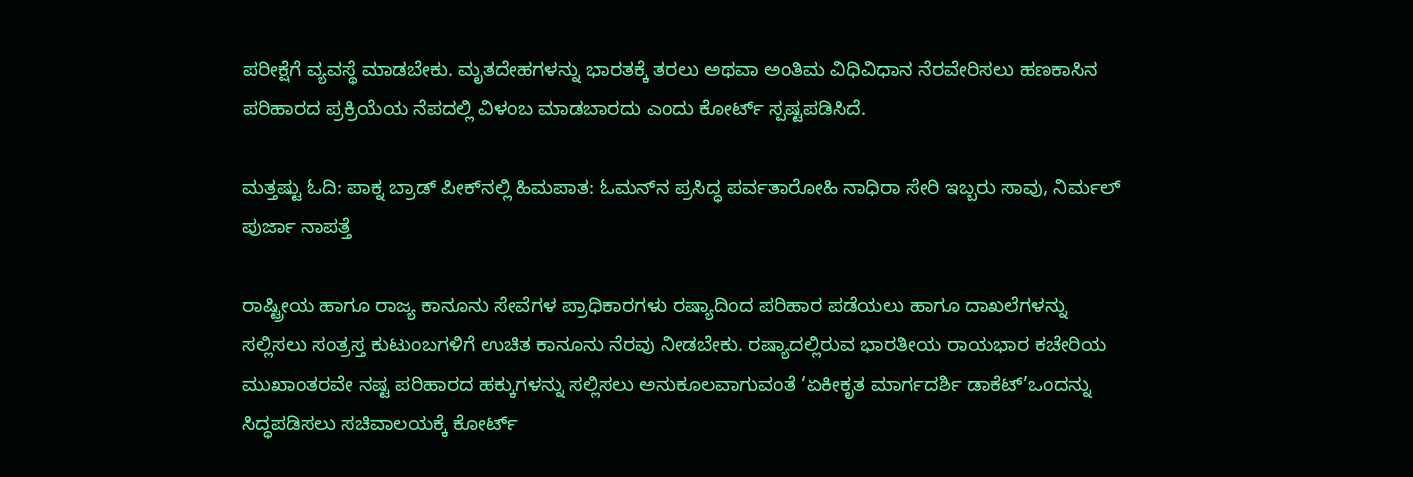ಪರೀಕ್ಷೆಗೆ ವ್ಯವಸ್ಥೆ ಮಾಡಬೇಕು. ಮೃತದೇಹಗಳನ್ನು ಭಾರತಕ್ಕೆ ತರಲು ಅಥವಾ ಅಂತಿಮ ವಿಧಿವಿಧಾನ ನೆರವೇರಿಸಲು ಹಣಕಾಸಿನ ಪರಿಹಾರದ ಪ್ರಕ್ರಿಯೆಯ ನೆಪದಲ್ಲಿ ವಿಳಂಬ ಮಾಡಬಾರದು ಎಂದು ಕೋರ್ಟ್ ಸ್ಪಷ್ಟಪಡಿಸಿದೆ.

ಮತ್ತಷ್ಟು ಓದಿ: ಪಾಕ್ನ ಬ್ರಾಡ್ ಪೀಕ್‌ನಲ್ಲಿ ಹಿಮಪಾತ: ಓಮನ್‌ನ ಪ್ರಸಿದ್ಧ ಪರ್ವತಾರೋಹಿ ನಾಧಿರಾ ಸೇರಿ ಇಬ್ಬರು ಸಾವು, ನಿರ್ಮಲ್ ಪುರ್ಜಾ ನಾಪತ್ತೆ

ರಾಷ್ಟ್ರೀಯ ಹಾಗೂ ರಾಜ್ಯ ಕಾನೂನು ಸೇವೆಗಳ ಪ್ರಾಧಿಕಾರಗಳು ರಷ್ಯಾದಿಂದ ಪರಿಹಾರ ಪಡೆಯಲು ಹಾಗೂ ದಾಖಲೆಗಳನ್ನು ಸಲ್ಲಿಸಲು ಸಂತ್ರಸ್ತ ಕುಟುಂಬಗಳಿಗೆ ಉಚಿತ ಕಾನೂನು ನೆರವು ನೀಡಬೇಕು. ರಷ್ಯಾದಲ್ಲಿರುವ ಭಾರತೀಯ ರಾಯಭಾರ ಕಚೇರಿಯ ಮುಖಾಂತರವೇ ನಷ್ಟ ಪರಿಹಾರದ ಹಕ್ಕುಗಳನ್ನು ಸಲ್ಲಿಸಲು ಅನುಕೂಲವಾಗುವಂತೆ ‘ಏಕೀಕೃತ ಮಾರ್ಗದರ್ಶಿ ಡಾಕೆಟ್’ಒಂದನ್ನು ಸಿದ್ಧಪಡಿಸಲು ಸಚಿವಾಲಯಕ್ಕೆ ಕೋರ್ಟ್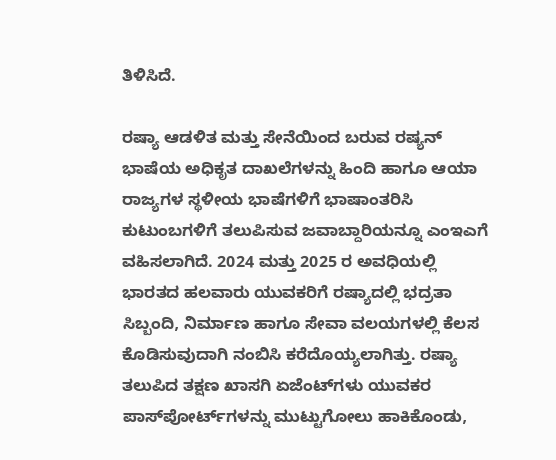ತಿಳಿಸಿದೆ.

ರಷ್ಯಾ ಆಡಳಿತ ಮತ್ತು ಸೇನೆಯಿಂದ ಬರುವ ರಷ್ಯನ್ ಭಾಷೆಯ ಅಧಿಕೃತ ದಾಖಲೆಗಳನ್ನು ಹಿಂದಿ ಹಾಗೂ ಆಯಾ ರಾಜ್ಯಗಳ ಸ್ಥಳೀಯ ಭಾಷೆಗಳಿಗೆ ಭಾಷಾಂತರಿಸಿ ಕುಟುಂಬಗಳಿಗೆ ತಲುಪಿಸುವ ಜವಾಬ್ದಾರಿಯನ್ನೂ ಎಂಇಎಗೆ ವಹಿಸಲಾಗಿದೆ. 2024 ಮತ್ತು 2025 ರ ಅವಧಿಯಲ್ಲಿ ಭಾರತದ ಹಲವಾರು ಯುವಕರಿಗೆ ರಷ್ಯಾದಲ್ಲಿ ಭದ್ರತಾ ಸಿಬ್ಬಂದಿ, ನಿರ್ಮಾಣ ಹಾಗೂ ಸೇವಾ ವಲಯಗಳಲ್ಲಿ ಕೆಲಸ ಕೊಡಿಸುವುದಾಗಿ ನಂಬಿಸಿ ಕರೆದೊಯ್ಯಲಾಗಿತ್ತು. ರಷ್ಯಾ ತಲುಪಿದ ತಕ್ಷಣ ಖಾಸಗಿ ಏಜೆಂಟ್‌ಗಳು ಯುವಕರ ಪಾಸ್‌ಪೋರ್ಟ್‌ಗಳನ್ನು ಮುಟ್ಟುಗೋಲು ಹಾಕಿಕೊಂಡು,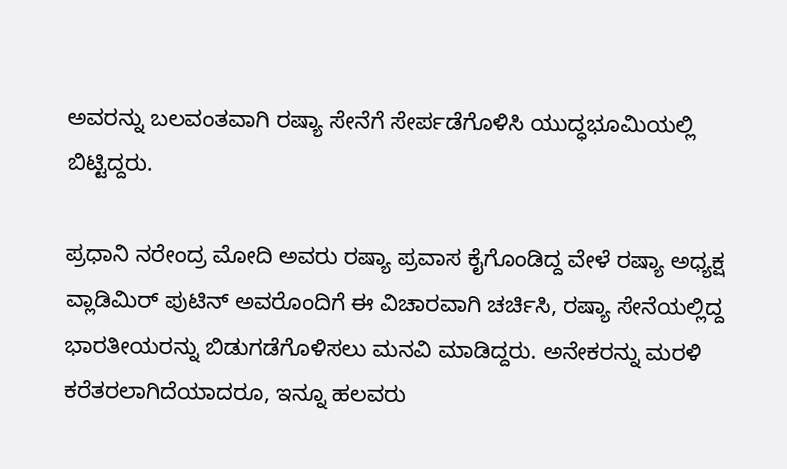ಅವರನ್ನು ಬಲವಂತವಾಗಿ ರಷ್ಯಾ ಸೇನೆಗೆ ಸೇರ್ಪಡೆಗೊಳಿಸಿ ಯುದ್ಧಭೂಮಿಯಲ್ಲಿ ಬಿಟ್ಟಿದ್ದರು.

ಪ್ರಧಾನಿ ನರೇಂದ್ರ ಮೋದಿ ಅವರು ರಷ್ಯಾ ಪ್ರವಾಸ ಕೈಗೊಂಡಿದ್ದ ವೇಳೆ ರಷ್ಯಾ ಅಧ್ಯಕ್ಷ ವ್ಲಾಡಿಮಿರ್ ಪುಟಿನ್ ಅವರೊಂದಿಗೆ ಈ ವಿಚಾರವಾಗಿ ಚರ್ಚಿಸಿ, ರಷ್ಯಾ ಸೇನೆಯಲ್ಲಿದ್ದ ಭಾರತೀಯರನ್ನು ಬಿಡುಗಡೆಗೊಳಿಸಲು ಮನವಿ ಮಾಡಿದ್ದರು. ಅನೇಕರನ್ನು ಮರಳಿ ಕರೆತರಲಾಗಿದೆಯಾದರೂ, ಇನ್ನೂ ಹಲವರು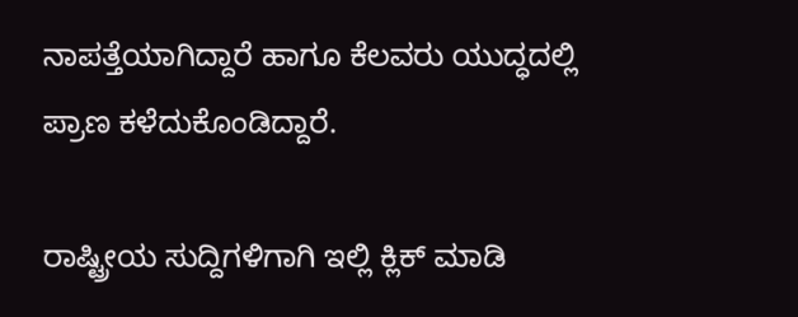ನಾಪತ್ತೆಯಾಗಿದ್ದಾರೆ ಹಾಗೂ ಕೆಲವರು ಯುದ್ಧದಲ್ಲಿ ಪ್ರಾಣ ಕಳೆದುಕೊಂಡಿದ್ದಾರೆ.

ರಾಷ್ಟ್ರೀಯ ಸುದ್ದಿಗಳಿಗಾಗಿ ಇಲ್ಲಿ ಕ್ಲಿಕ್ ಮಾಡಿ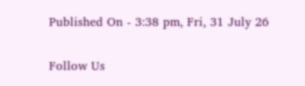Published On - 3:38 pm, Fri, 31 July 26

Follow Us